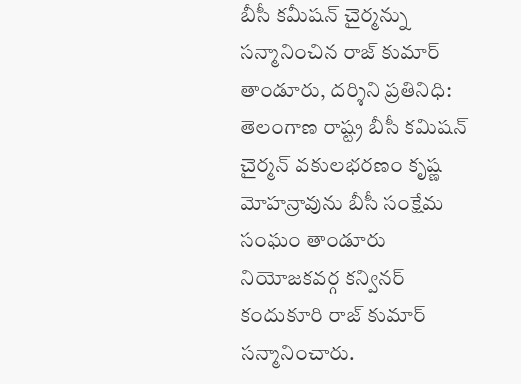బీసీ కమీషన్ చైర్మన్ను సన్మానించిన రాజ్ కుమార్
తాండూరు, దర్శిని ప్రతినిధి: తెలంగాణ రాష్ట్ర బీసీ కమిషన్ చైర్మన్ వకులభరణం కృష్ణ మోహన్రావును బీసీ సంక్షేమ సంఘం తాండూరు నియోజకవర్గ కన్వినర్ కందుకూరి రాజ్ కుమార్ సన్మానించారు.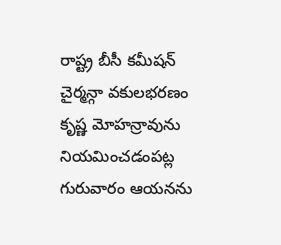రాష్ట్ర బీసీ కమీషన్ చైర్మన్గా వకులభరణం కృష్ణ మోహన్రావును నియమించడంపట్ల గురువారం ఆయనను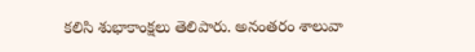కలిసి శుభాకాంక్షలు తెలిపారు. అనంతరం శాలువా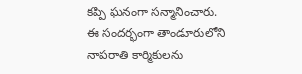కప్పి ఘనంగా సన్మానించారు. ఈ సందర్భంగా తాండూరులోని నాపరాతి కార్మికులను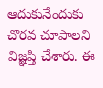ఆదుకునేందుకు చొరవ చూపాలని విజ్ఞప్తి చేశారు. ఈ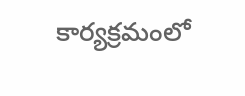కార్యక్రమంలో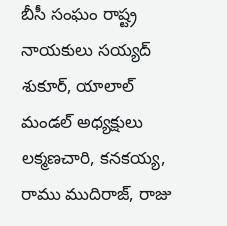బీసీ సంఘం రాష్ట్ర నాయకులు సయ్యద్ శుకూర్, యాలాల్ మండల్ అధ్యక్షులు లక్మణచారి, కనకయ్య, రాము ముదిరాజ్, రాజు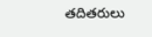తదితరులు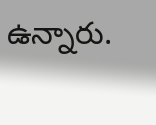ఉన్నారు.